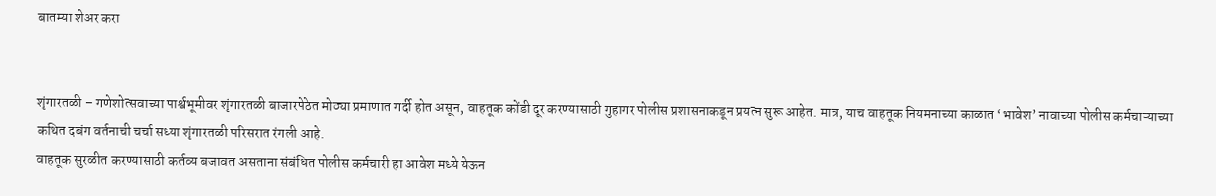बातम्या शेअर करा


शृंगारतळी – गणेशोत्सवाच्या पार्श्वभूमीवर शृंगारतळी बाजारपेठेत मोठ्या प्रमाणात गर्दी होत असून, वाहतूक कोंडी दूर करण्यासाठी गुहागर पोलीस प्रशासनाकडून प्रयत्न सुरू आहेत. मात्र, याच वाहतूक नियमनाच्या काळात ‘भावेश’ नावाच्या पोलीस कर्मचाऱ्याच्या कथित दबंग वर्तनाची चर्चा सध्या शृंगारतळी परिसरात रंगली आहे.
वाहतूक सुरळीत करण्यासाठी कर्तव्य बजावत असताना संबंधित पोलीस कर्मचारी हा आवेश मध्ये येऊन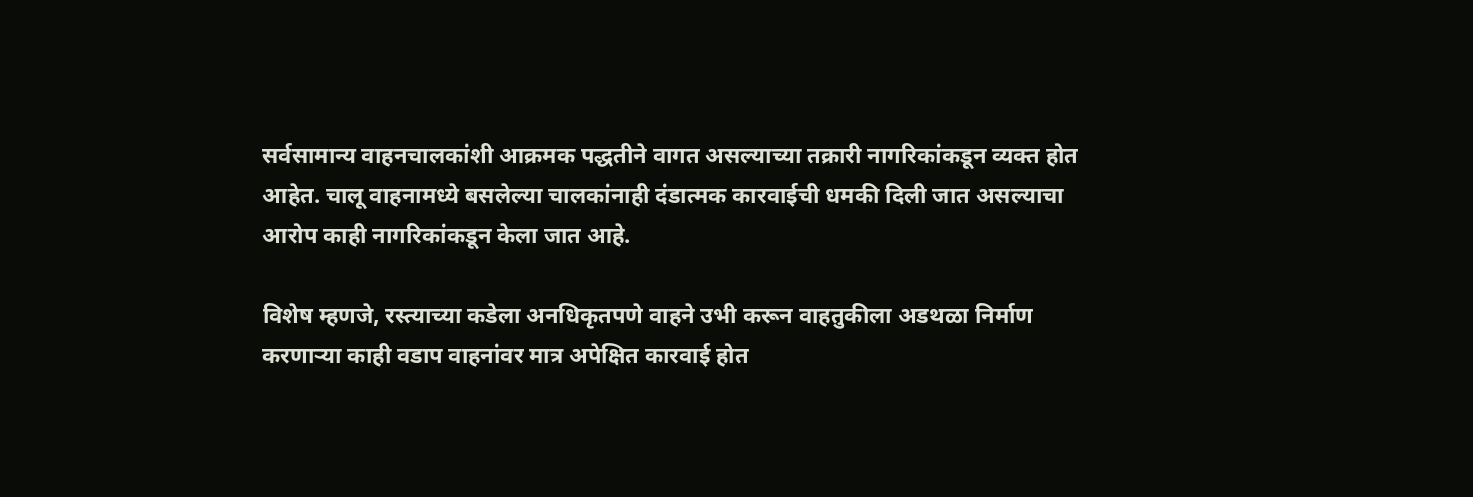सर्वसामान्य वाहनचालकांशी आक्रमक पद्धतीने वागत असल्याच्या तक्रारी नागरिकांकडून व्यक्त होत आहेत. चालू वाहनामध्ये बसलेल्या चालकांनाही दंडात्मक कारवाईची धमकी दिली जात असल्याचा आरोप काही नागरिकांकडून केला जात आहे.

विशेष म्हणजे, रस्त्याच्या कडेला अनधिकृतपणे वाहने उभी करून वाहतुकीला अडथळा निर्माण करणाऱ्या काही वडाप वाहनांवर मात्र अपेक्षित कारवाई होत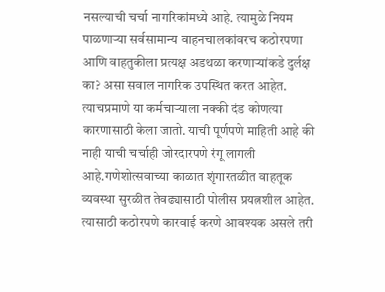नसल्याची चर्चा नागरिकांमध्ये आहे. त्यामुळे नियम पाळणाऱ्या सर्वसामान्य वाहनचालकांवरच कठोरपणा आणि वाहतुकीला प्रत्यक्ष अडथळा करणाऱ्यांकडे दुर्लक्ष का? असा सवाल नागरिक उपस्थित करत आहेत. त्याचप्रमाणे या कर्मचाऱ्याला नक्की दंड कोणत्या कारणासाठी केला जातो. याची पूर्णपणे माहिती आहे की नाही याची चर्चाही जोरदारपणे रंगू लागली आहे.गणेशोत्सवाच्या काळात शृंगारतळीत वाहतूक व्यवस्था सुरळीत तेवढ्यासाठी पोलीस प्रयत्नशील आहेत. त्यासाठी कठोरपणे कारवाई करणे आवश्यक असले तरी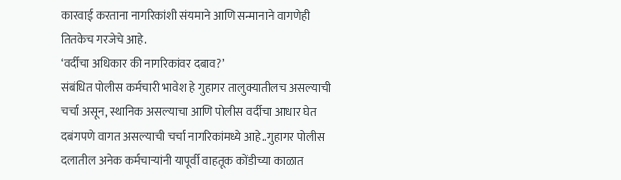कारवाई करताना नागरिकांशी संयमाने आणि सन्मानाने वागणेही तितकेच गरजेचे आहे.
‘वर्दीचा अधिकार की नागरिकांवर दबाव?’
संबंधित पोलीस कर्मचारी भावेश हे गुहागर तालुक्यातीलच असल्याची चर्चा असून, स्थानिक असल्याचा आणि पोलीस वर्दीचा आधार घेत दबंगपणे वागत असल्याची चर्चा नागरिकांमध्ये आहे..गुहागर पोलीस दलातील अनेक कर्मचाऱ्यांनी यापूर्वी वाहतूक कोंडीच्या काळात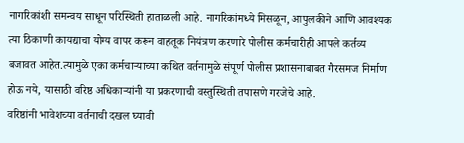नागरिकांशी समन्वय साधून परिस्थिती हाताळली आहे. नागरिकांमध्ये मिसळून, आपुलकीने आणि आवश्यक त्या ठिकाणी कायद्याचा योग्य वापर करून वाहतूक नियंत्रण करणारे पोलीस कर्मचारीही आपले कर्तव्य बजावत आहेत.त्यामुळे एका कर्मचाऱ्याच्या कथित वर्तनामुळे संपूर्ण पोलीस प्रशासनाबाबत गैरसमज निर्माण होऊ नये, यासाठी वरिष्ठ अधिकाऱ्यांनी या प्रकरणाची वस्तुस्थिती तपासणे गरजेचे आहे.
वरिष्ठांनी भावेशच्या वर्तनाची दखल घ्यावी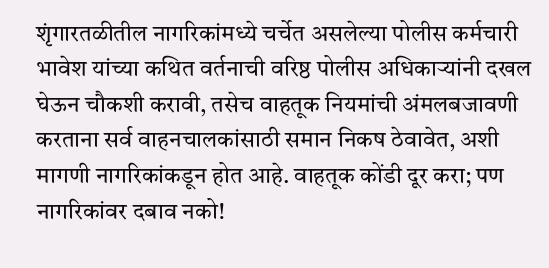शृंगारतळीतील नागरिकांमध्ये चर्चेत असलेल्या पोलीस कर्मचारी भावेश यांच्या कथित वर्तनाची वरिष्ठ पोलीस अधिकाऱ्यांनी दखल घेऊन चौकशी करावी, तसेच वाहतूक नियमांची अंमलबजावणी करताना सर्व वाहनचालकांसाठी समान निकष ठेवावेत, अशी मागणी नागरिकांकडून होत आहे. वाहतूक कोंडी दूर करा; पण नागरिकांवर दबाव नको!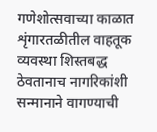गणेशोत्सवाच्या काळात शृंगारतळीतील वाहतूक व्यवस्था शिस्तबद्ध ठेवतानाच नागरिकांशी सन्मानाने वागण्याची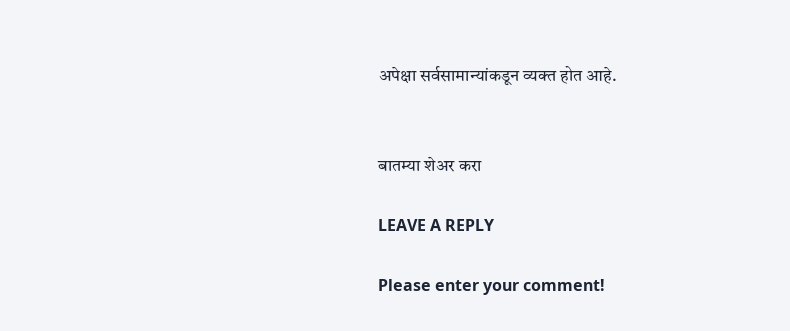अपेक्षा सर्वसामान्यांकडून व्यक्त होत आहे.


बातम्या शेअर करा

LEAVE A REPLY

Please enter your comment!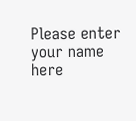Please enter your name here